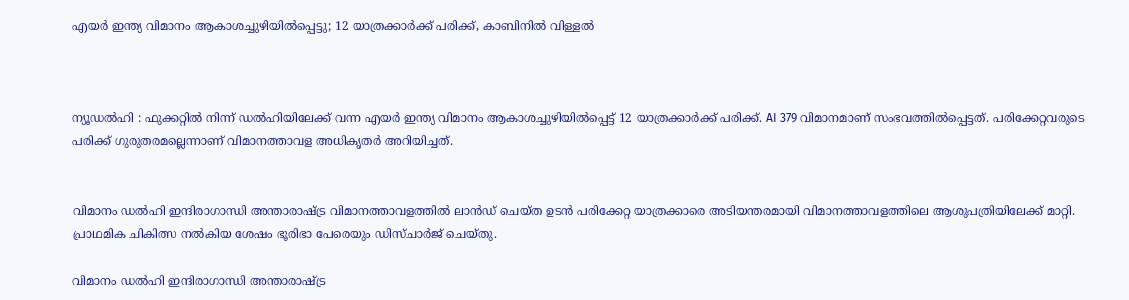എയർ ഇന്ത്യ വിമാനം ആകാശച്ചുഴിയിൽപ്പെട്ടു; 12 യാത്രക്കാർക്ക് പരിക്ക്, കാബിനിൽ വിള്ളൽ



ന്യൂഡൽഹി : ഫുക്കറ്റിൽ നിന്ന് ഡൽഹിയിലേക്ക് വന്ന എയർ ഇന്ത്യ വിമാനം ആകാശച്ചുഴിയിൽപ്പെട്ട് 12 യാത്രക്കാർക്ക് പരിക്ക്. AI 379 വിമാനമാണ് സംഭവത്തിൽപ്പെട്ടത്. പരിക്കേറ്റവരുടെ പരിക്ക് ഗുരുതരമല്ലെന്നാണ് വിമാനത്താവള അധികൃതർ അറിയിച്ചത്.


വിമാനം ഡൽഹി ഇന്ദിരാഗാന്ധി അന്താരാഷ്ട്ര വിമാനത്താവളത്തിൽ ലാൻഡ് ചെയ്ത ഉടൻ പരിക്കേറ്റ യാത്രക്കാരെ അടിയന്തരമായി വിമാനത്താവളത്തിലെ ആശുപത്രിയിലേക്ക് മാറ്റി. പ്രാഥമിക ചികിത്സ നൽകിയ ശേഷം ഭൂരിഭാ പേരെയും ഡിസ്‌ചാർജ് ചെയ്‌തു.

വിമാനം ഡൽഹി ഇന്ദിരാഗാന്ധി അന്താരാഷ്ട്ര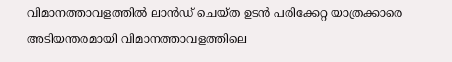വിമാനത്താവളത്തിൽ ലാൻഡ് ചെയ്ത ഉടൻ പരിക്കേറ്റ യാത്രക്കാരെ അടിയന്തരമായി വിമാനത്താവളത്തിലെ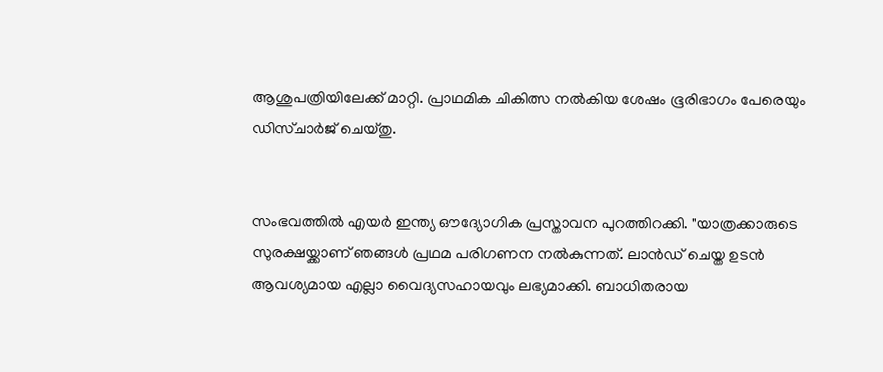ആശുപത്രിയിലേക്ക് മാറ്റി. പ്രാഥമിക ചികിത്സ നൽകിയ ശേഷം ഭൂരിഭാഗം പേരെയും ഡിസ്‌ചാർജ് ചെയ്‌തു.


സംഭവത്തിൽ എയർ ഇന്ത്യ ഔദ്യോഗിക പ്രസ്താവന പുറത്തിറക്കി. "യാത്രക്കാരുടെ സുരക്ഷയ്ക്കാണ് ഞങ്ങൾ പ്രഥമ പരിഗണന നൽകുന്നത്. ലാൻഡ് ചെയ്ത ഉടൻ ആവശ്യമായ എല്ലാ വൈദ്യസഹായവും ലഭ്യമാക്കി. ബാധിതരായ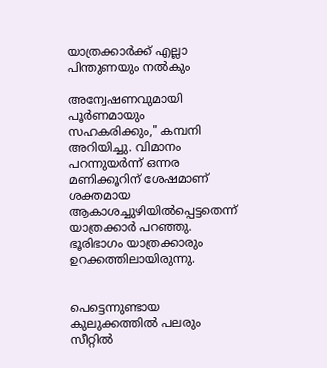യാത്രക്കാർക്ക് എല്ലാ പിന്തുണയും നൽകും

അന്വേഷണവുമായി പൂർണമായും സഹകരിക്കും," കമ്പനി അറിയിച്ചു. വിമാനം പറന്നുയർന്ന് ഒന്നര മണിക്കൂറിന് ശേഷമാണ് ശക്തമായ ആകാശച്ചുഴിയിൽപ്പെട്ടതെന്ന് യാത്രക്കാർ പറഞ്ഞു. ഭൂരിഭാഗം യാത്രക്കാരും ഉറക്കത്തിലായിരുന്നു.


പെട്ടെന്നുണ്ടായ കുലുക്കത്തിൽ പലരും സീറ്റിൽ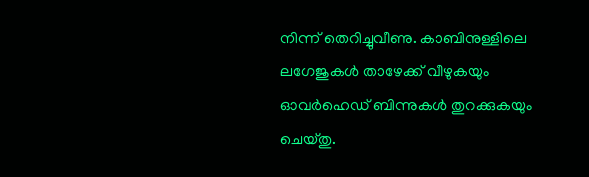നിന്ന് തെറിച്ചുവീണു. കാബിനുള്ളിലെ ലഗേജുകൾ താഴേക്ക് വീഴുകയും ഓവർഹെഡ് ബിന്നുകൾ തുറക്കുകയും ചെയ്തു‌.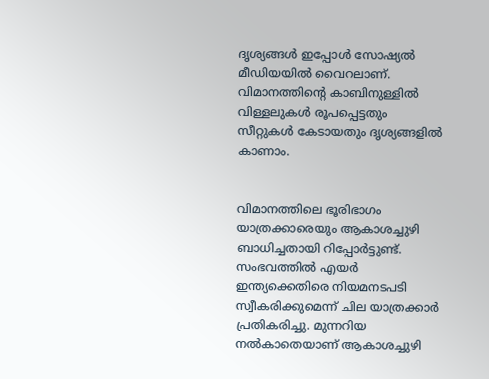ദൃശ്യങ്ങൾ ഇപ്പോൾ സോഷ്യൽ മീഡിയയിൽ വൈറലാണ്. വിമാനത്തിന്റെ കാബിനുള്ളിൽ വിള്ളലുകൾ രൂപപ്പെട്ടതും സീറ്റുകൾ കേടായതും ദൃശ്യങ്ങളിൽ കാണാം.


വിമാനത്തിലെ ഭൂരിഭാഗം യാത്രക്കാരെയും ആകാശച്ചുഴി ബാധിച്ചതായി റിപ്പോർട്ടുണ്ട്. സംഭവത്തിൽ എയർ ഇന്ത്യക്കെതിരെ നിയമനടപടി സ്വീകരിക്കുമെന്ന് ചില യാത്രക്കാർ പ്രതികരിച്ചു. മുന്നറിയ നൽകാതെയാണ് ആകാശച്ചുഴി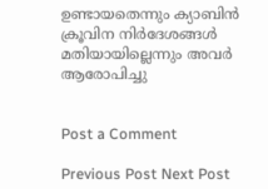ഉണ്ടായതെന്നും ക്യാബിൻ ക്രൂവിന നിർദേശങ്ങൾ മതിയായില്ലെന്നും അവർ ആരോപിച്ചു


Post a Comment

Previous Post Next Post